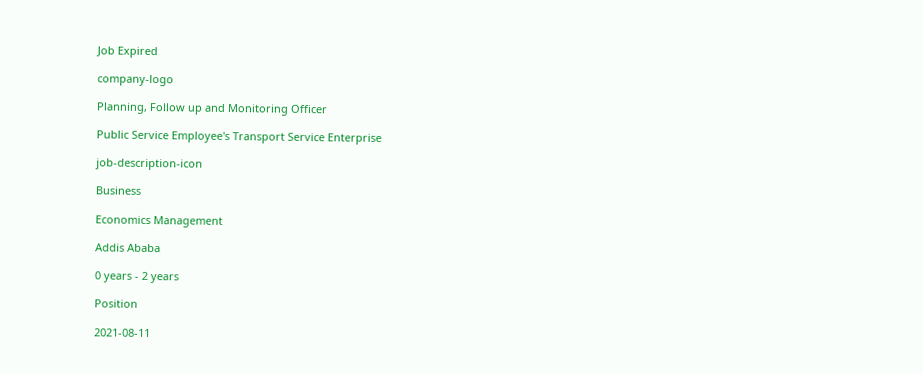Job Expired

company-logo

Planning, Follow up and Monitoring Officer

Public Service Employee's Transport Service Enterprise

job-description-icon

Business

Economics Management

Addis Ababa

0 years - 2 years

Position

2021-08-11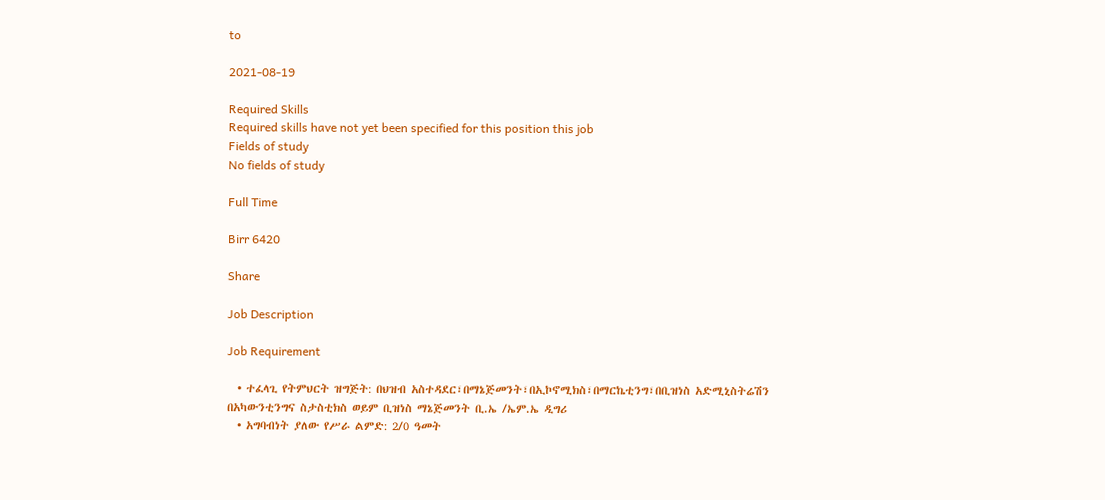to

2021-08-19

Required Skills
Required skills have not yet been specified for this position this job
Fields of study
No fields of study

Full Time

Birr 6420

Share

Job Description

Job Requirement

  • ተፈላጊ የትምህርት ዝግጅት: በህዝብ አስተዳደር፣በማኔጅመንት፣በኢኮኖሚክስ፣በማርኬቲንግ፣በቢዝነስ አድሚኒስትሬሽን በአካውንቲንግና ስታስቲክስ ወይም ቢዝነስ ማኔጅመንት ቢ.ኤ /ኤም.ኤ ዲግሪ
  • አግባብነት ያለው የሥራ ልምድ: 2/0 ዓመት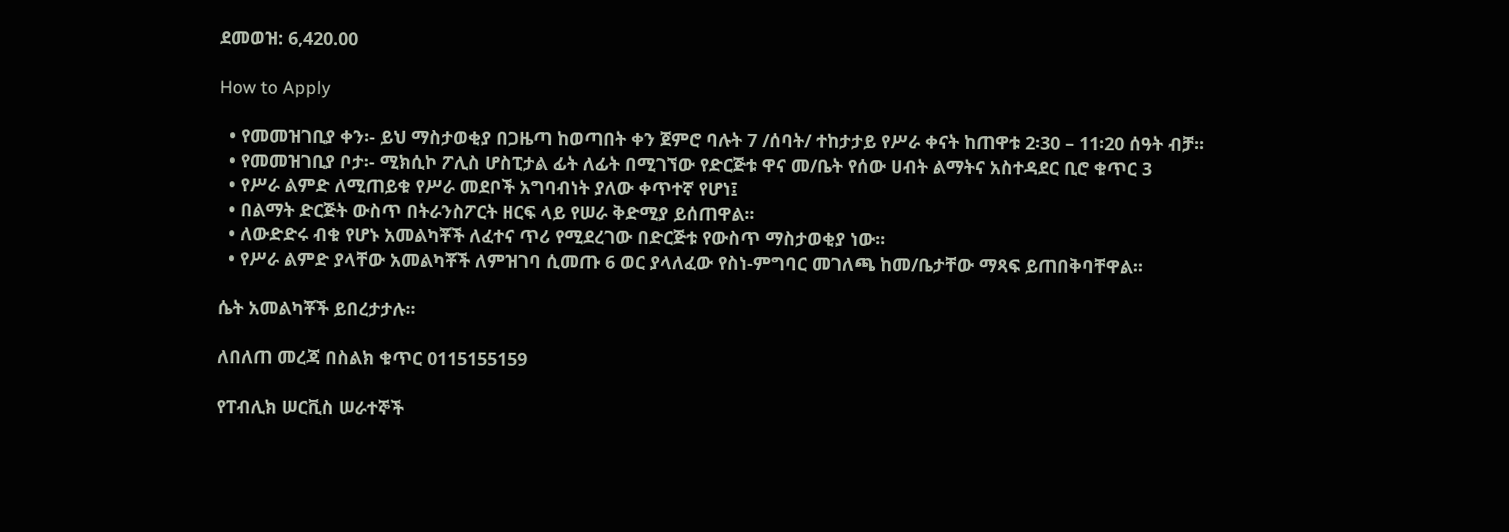ደመወዝ: 6,420.00

How to Apply

  • የመመዝገቢያ ቀን፡- ይህ ማስታወቂያ በጋዜጣ ከወጣበት ቀን ጀምሮ ባሉት 7 /ሰባት/ ተከታታይ የሥራ ቀናት ከጠዋቱ 2፡30 – 11፡20 ሰዓት ብቻ፡፡
  • የመመዝገቢያ ቦታ፡- ሚክሲኮ ፖሊስ ሆስፒታል ፊት ለፊት በሚገኘው የድርጅቱ ዋና መ/ቤት የሰው ሀብት ልማትና አስተዳደር ቢሮ ቁጥር 3
  • የሥራ ልምድ ለሚጠይቁ የሥራ መደቦች አግባብነት ያለው ቀጥተኛ የሆነ፤
  • በልማት ድርጅት ውስጥ በትራንስፖርት ዘርፍ ላይ የሠራ ቅድሚያ ይሰጠዋል፡፡
  • ለውድድሩ ብቁ የሆኑ አመልካቾች ለፈተና ጥሪ የሚደረገው በድርጅቱ የውስጥ ማስታወቂያ ነው፡፡
  • የሥራ ልምድ ያላቸው አመልካቾች ለምዝገባ ሲመጡ 6 ወር ያላለፈው የስነ-ምግባር መገለጫ ከመ/ቤታቸው ማጻፍ ይጠበቅባቸዋል፡፡

ሴት አመልካቾች ይበረታታሉ፡፡

ለበለጠ መረጃ በስልክ ቁጥር 0115155159

የፐብሊክ ሠርቪስ ሠራተኞች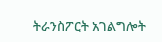ትራንስፖርት አገልግሎት